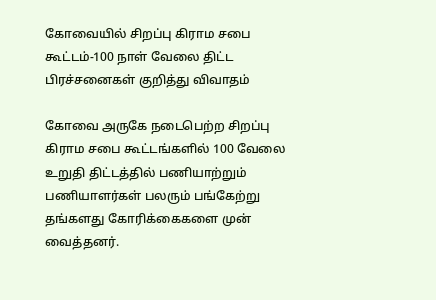கோவையில் சிறப்பு கிராம சபை கூட்டம்-100 நாள் வேலை திட்ட பிரச்சனைகள் குறித்து விவாதம்

கோவை அருகே நடைபெற்ற சிறப்பு கிராம சபை கூட்டங்களில் 100 வேலை உறுதி திட்டத்தில் பணியாற்றும் பணியாளர்கள் பலரும் பங்கேற்று தங்களது கோரிக்கைகளை முன் வைத்தனர்.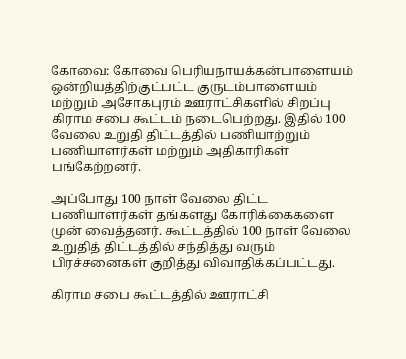கோவை: கோவை பெரியநாயக்கன்பாளையம் ஒன்றியத்திற்குட்பட்ட குருடம்பாளையம் மற்றும் அசோகபுரம் ஊராட்சிகளில் சிறப்பு கிராம சபை கூட்டம் நடைபெற்றது. இதில் 100 வேலை உறுதி திட்டத்தில் பணியாற்றும் பணியாளர்கள் மற்றும் அதிகாரிகள் பங்கேற்றனர்.

அப்போது 100 நாள் வேலை திட்ட பணியாளர்கள் தங்களது கோரிக்கைகளை முன் வைத்தனர். கூட்டத்தில் 100 நாள் வேலை உறுதித் திட்டத்தில் சந்தித்து வரும் பிரச்சனைகள் குறித்து விவாதிக்கப்பட்டது.

கிராம சபை கூட்டத்தில் ஊராட்சி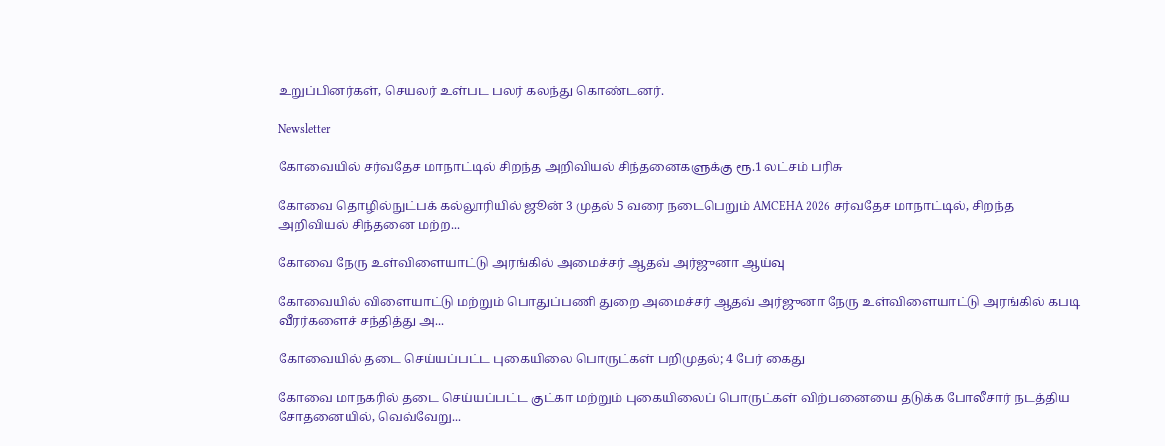உறுப்பினர்கள், செயலர் உள்பட பலர் கலந்து கொண்டனர்.

Newsletter

கோவையில் சர்வதேச மாநாட்டில் சிறந்த அறிவியல் சிந்தனைகளுக்கு ரூ.1 லட்சம் பரிசு

கோவை தொழில்நுட்பக் கல்லூரியில் ஜூன் 3 முதல் 5 வரை நடைபெறும் AMCEHA 2026 சர்வதேச மாநாட்டில், சிறந்த அறிவியல் சிந்தனை மற்ற...

கோவை நேரு உள்விளையாட்டு அரங்கில் அமைச்சர் ஆதவ் அர்ஜுனா ஆய்வு

கோவையில் விளையாட்டு மற்றும் பொதுப்பணி துறை அமைச்சர் ஆதவ் அர்ஜுனா நேரு உள்விளையாட்டு அரங்கில் கபடி வீரர்களைச் சந்தித்து அ...

கோவையில் தடை செய்யப்பட்ட புகையிலை பொருட்கள் பறிமுதல்; 4 பேர் கைது

கோவை மாநகரில் தடை செய்யப்பட்ட குட்கா மற்றும் புகையிலைப் பொருட்கள் விற்பனையை தடுக்க போலீசார் நடத்திய சோதனையில், வெவ்வேறு...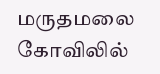மருதமலை கோவிலில்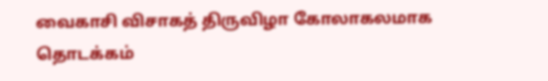வைகாசி விசாகத் திருவிழா கோலாகலமாக தொடக்கம்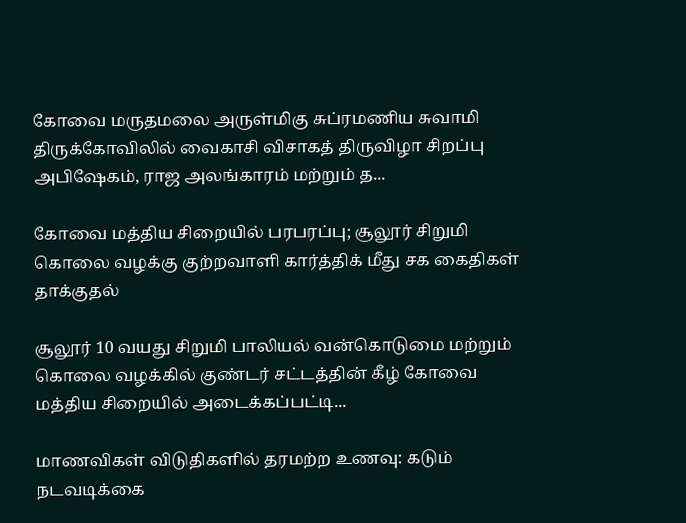கோவை மருதமலை அருள்மிகு சுப்ரமணிய சுவாமி திருக்கோவிலில் வைகாசி விசாகத் திருவிழா சிறப்பு அபிஷேகம், ராஜ அலங்காரம் மற்றும் த...

கோவை மத்திய சிறையில் பரபரப்பு; சூலூர் சிறுமி கொலை வழக்கு குற்றவாளி கார்த்திக் மீது சக கைதிகள் தாக்குதல்

சூலூர் 10 வயது சிறுமி பாலியல் வன்கொடுமை மற்றும் கொலை வழக்கில் குண்டர் சட்டத்தின் கீழ் கோவை மத்திய சிறையில் அடைக்கப்பட்டி...

மாணவிகள் விடுதிகளில் தரமற்ற உணவு: கடும் நடவடிக்கை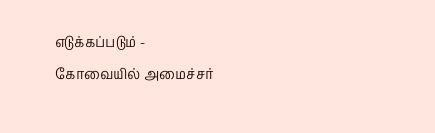எடுக்கப்படும் - கோவையில் அமைச்சர்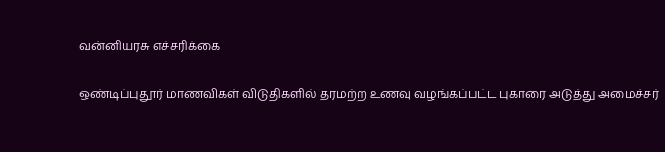வன்னியரசு எச்சரிக்கை

ஒண்டிப்புதூர் மாணவிகள் விடுதிகளில் தரமற்ற உணவு வழங்கப்பட்ட புகாரை அடுத்து அமைச்சர்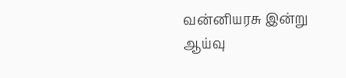வன்னியரசு இன்று ஆய்வு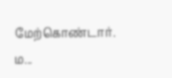மேற்கொண்டார். ம...